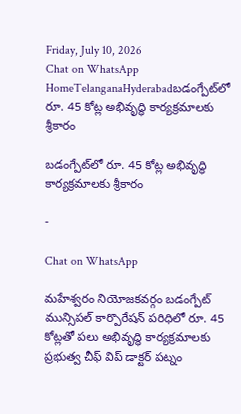Friday, July 10, 2026
Chat on WhatsApp
HomeTelanganaHyderabadబడంగ్పేట్‌లో రూ. 45 కోట్ల అభివృద్ధి కార్యక్రమాలకు శ్రీకారం

బడంగ్పేట్‌లో రూ. 45 కోట్ల అభివృద్ధి కార్యక్రమాలకు శ్రీకారం

-

Chat on WhatsApp

మహేశ్వరం నియోజకవర్గం బడంగ్పేట్ మున్సిపల్ కార్పొరేషన్ పరిధిలో రూ. 45 కోట్లతో పలు అభివృద్ధి కార్యక్రమాలకు ప్రభుత్వ చీఫ్ విప్ డాక్టర్ పట్నం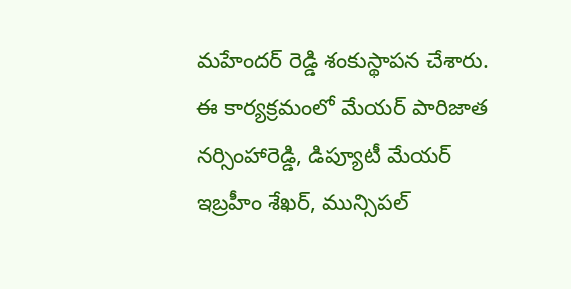మహేందర్ రెడ్డి శంకుస్థాపన చేశారు. ఈ కార్యక్రమంలో మేయర్ పారిజాత నర్సింహారెడ్డి, డిప్యూటీ మేయర్ ఇబ్రహీం శేఖర్, మున్సిపల్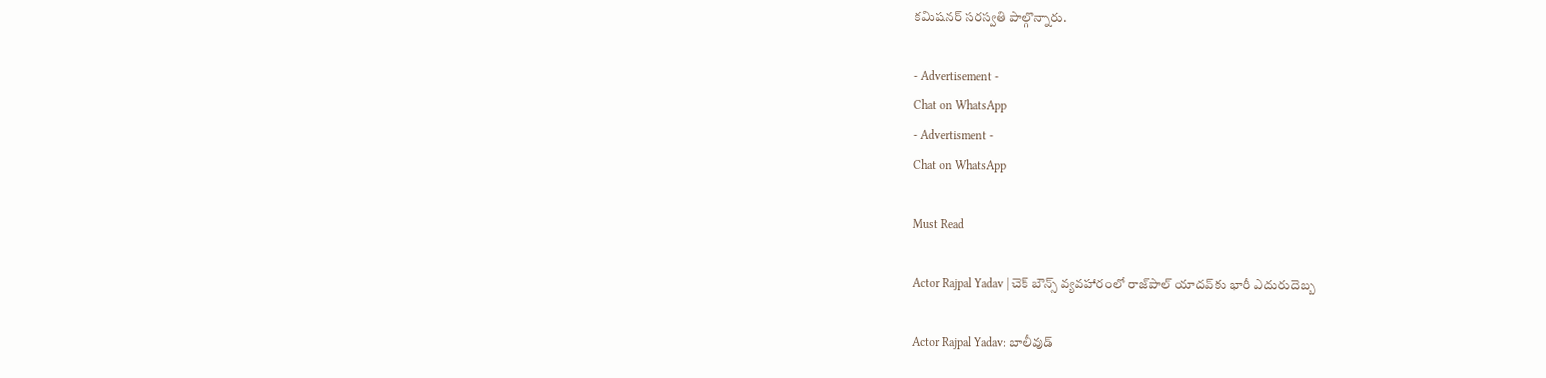కమిషనర్ సరస్వతి పాల్గొన్నారు.

- Advertisement -
Chat on WhatsApp
- Advertisment -
Chat on WhatsApp

Must Read

Actor Rajpal Yadav | చెక్ బౌన్స్ వ్యవహారంలో రాజ్‌పాల్ యాదవ్‌కు భారీ ఎదురుదెబ్బ

Actor Rajpal Yadav: బాలీవుడ్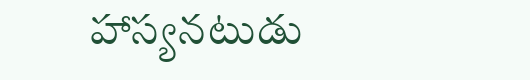హాస్యనటుడు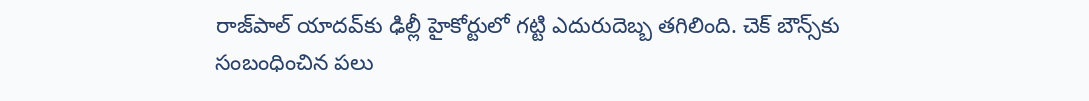రాజ్‌పాల్ యాదవ్‌కు ఢిల్లీ హైకోర్టులో గట్టి ఎదురుదెబ్బ తగిలింది. చెక్ బౌన్స్‌కు సంబంధించిన పలు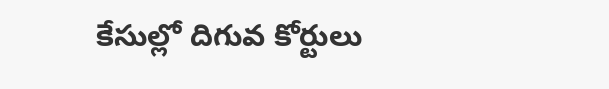కేసుల్లో దిగువ కోర్టులు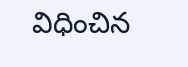విధించిన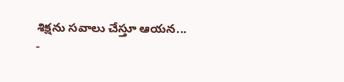శిక్షను సవాలు చేస్తూ ఆయన...
-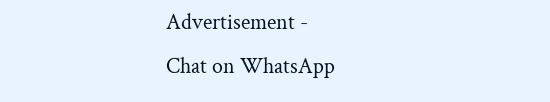Advertisement -
Chat on WhatsApp